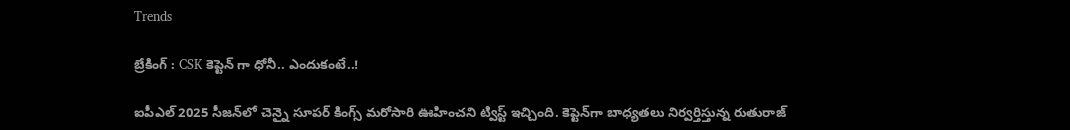Trends

బ్రేకింగ్ : CSK కెప్టెన్ గా ధోనీ.. ఎందుకంటే..!

ఐపీఎల్ 2025 సీజన్‌లో చెన్నై సూపర్ కింగ్స్‌ మరోసారి ఊహించని ట్విస్ట్ ఇచ్చింది. కెప్టెన్‌గా బాధ్యతలు నిర్వర్తిస్తున్న రుతురాజ్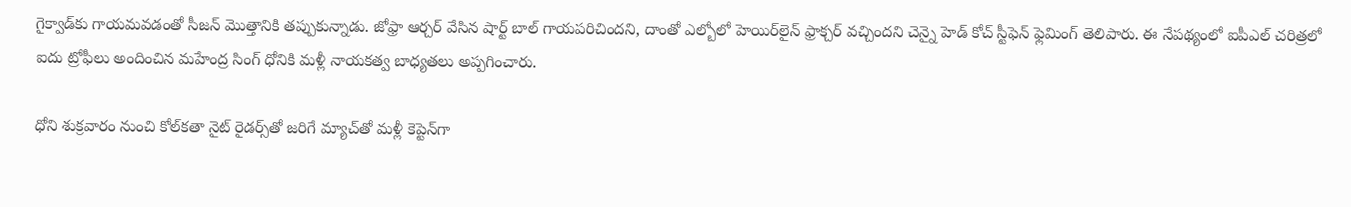గైక్వాడ్‌కు గాయమవడంతో సీజన్ మొత్తానికి తప్పుకున్నాడు. జోఫ్రా ఆర్చర్ వేసిన షార్ట్ బాల్ గాయపరిచిందని, దాంతో ఎల్బోలో హెయిర్‌లైన్ ఫ్రాక్చర్ వచ్చిందని చెన్నై హెడ్ కోచ్ స్టీఫెన్ ఫ్లెమింగ్ తెలిపారు. ఈ నేపథ్యంలో ఐపీఎల్‌ చరిత్రలో ఐదు ట్రోఫీలు అందించిన మహేంద్ర సింగ్ ధోనికి మళ్లీ నాయకత్వ బాధ్యతలు అప్పగించారు.

ధోని శుక్రవారం నుంచి కోల్‌కతా నైట్ రైడర్స్‌తో జరిగే మ్యాచ్‌తో మళ్లీ కెప్టెన్‌గా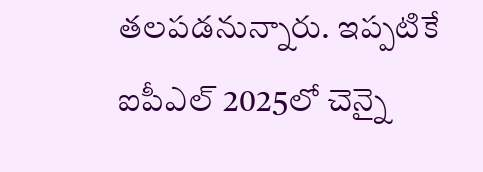తలపడనున్నారు. ఇప్పటికే ఐపీఎల్ 2025లో చెన్నై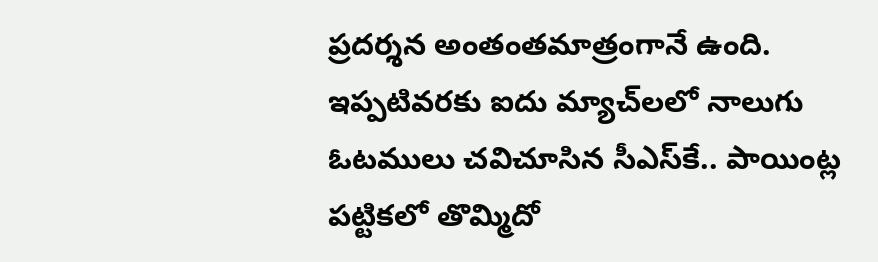ప్రదర్శన అంతంతమాత్రంగానే ఉంది. ఇప్పటివరకు ఐదు మ్యాచ్‌లలో నాలుగు ఓటములు చవిచూసిన సీఎస్‌కే.. పాయింట్ల పట్టికలో తొమ్మిదో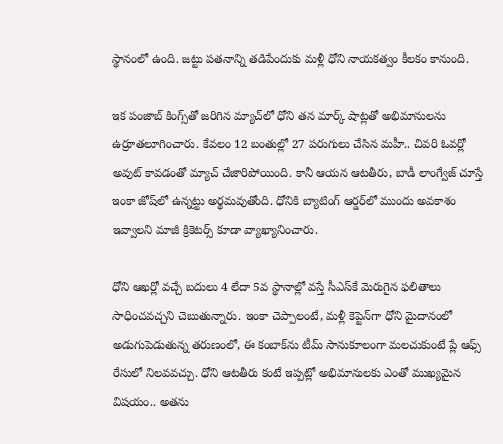స్థానంలో ఉంది. జట్టు పతనాన్ని తడిపేందుకు మళ్లీ ధోని నాయకత్వం కీలకం కానుంది.

ఇక పంజాబ్ కింగ్స్‌తో జరిగిన మ్యాచ్‌లో ధోని తన మార్క్ షాట్లతో అభిమానులను ఉర్రూతలూగించారు. కేవలం 12 బంతుల్లో 27 పరుగులు చేసిన మహీ.. చివరి ఓవర్లో అవుట్ కావడంతో మ్యాచ్ చేజారిపోయింది. కానీ ఆయన ఆటతీరు, బాడీ లాంగ్వేజ్ చూస్తే ఇంకా జోష్‌లో ఉన్నట్టు అర్థమవుతోంది. ధోనికి బ్యాటింగ్ ఆర్డర్‌లో ముందు అవకాశం ఇవ్వాలని మాజీ క్రికెటర్స్ కూడా వ్యాఖ్యానించారు.

ధోని ఆఖర్లో వచ్చే బదులు 4 లేదా 5వ స్థానాల్లో వస్తే సీఎస్‌కే మెరుగైన ఫలితాలు సాధించవచ్చని చెబుతున్నారు. ఇంకా చెప్పాలంటే, మళ్లీ కెప్టెన్‌గా ధోని మైదానంలో అడుగుపెడుతున్న తరుణంలో, ఈ కంబాక్‌ను టీమ్ సానుకూలంగా మలచుకుంటే ప్లే ఆఫ్స్‌ రేసులో నిలవవచ్చు. ధోని ఆటతీరు కంటే ఇప్పట్లో అభిమానులకు ఎంతో ముఖ్యమైన విషయం.. అతను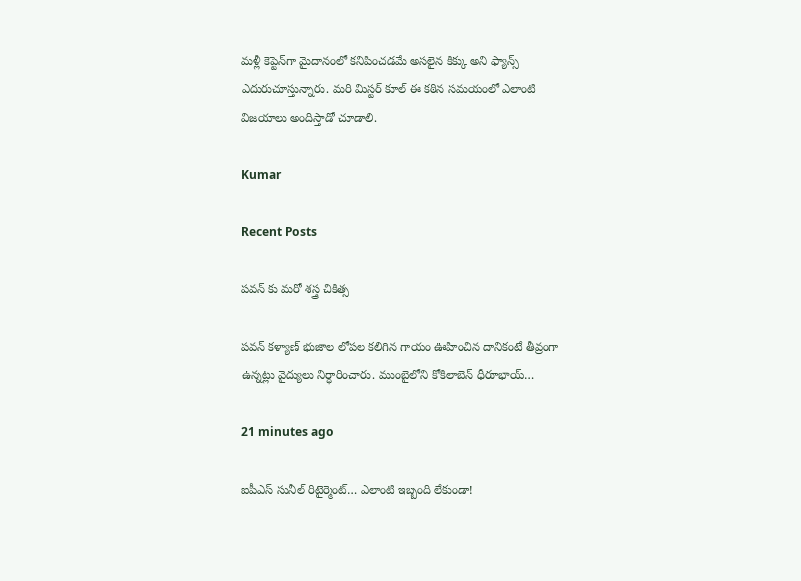మళ్లీ కెప్టెన్‌గా మైదానంలో కనిపించడమే అసలైన కిక్కు అని ఫ్యాన్స్ ఎదురుచూస్తున్నారు. మరి మిస్టర్ కూల్ ఈ కఠిన సమయంలో ఎలాంటి విజయాలు అందిస్తాడో చూడాలి.

Kumar

Recent Posts

పవన్ కు మరో శస్త్ర చికిత్స

పవన్ కళ్యాణ్ భుజాల లోపల కలిగిన గాయం ఊహించిన దానికంటే తీవ్రంగా ఉన్నట్లు వైద్యులు నిర్ధారించారు. ముంబైలోని కోకిలాబెన్ ధీరూభాయ్…

21 minutes ago

ఐపీఎస్ సునీల్ రిటైర్మెంట్‌… ఎలాంటి ఇబ్బంది లేకుండా!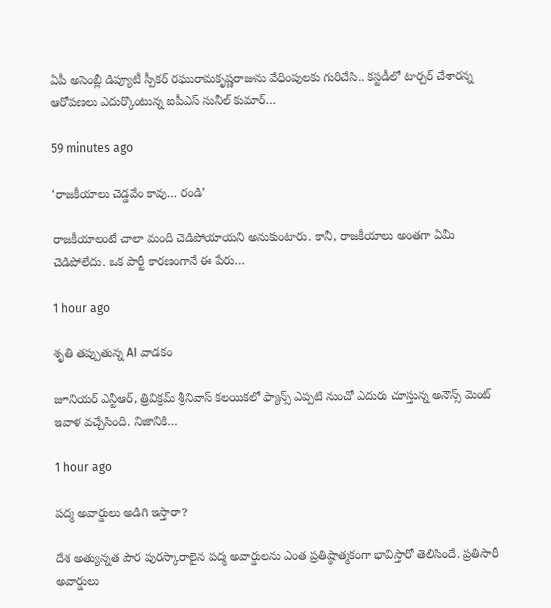ఏపీ అసెంబ్లీ డిప్యూటీ స్పీక‌ర్ ర‌ఘురామ‌కృష్ణ‌రాజును వేధింపుల‌కు గురిచేసి.. క‌స్ట‌డీలో టార్చ‌ర్ చేశార‌న్న ఆరోప‌ణ‌లు ఎదుర్కొంటున్న ఐపీఎస్ సునీల్ కుమార్…

59 minutes ago

‘రాజ‌కీయాలు చెడ్డ‌వేం కావు… రండి’

రాజ‌కీయాలంటే చాలా మంది చెడిపోయాయ‌ని అనుకుంటారు. కానీ, రాజ‌కీయాలు అంత‌గా ఏమీ చెడిపోలేదు. ఒక పార్టీ కార‌ణంగానే ఈ పేరు…

1 hour ago

శృతి తప్పుతున్న AI వాడకం

జూనియర్ ఎన్టీఆర్, త్రివిక్రమ్ శ్రీనివాస్ కలయికలో ఫ్యాన్స్ ఎప్పటి నుంచో ఎదురు చూస్తున్న అనౌన్స్ మెంట్ ఇవాళ వచ్చేసింది. నిజానికి…

1 hour ago

ప‌ద్మ అవార్డులు అడిగి ఇస్తారా?

దేశ అత్యున్న‌త పౌర పుర‌స్కారాలైన ప‌ద్మ అవార్డుల‌ను ఎంత ప్రతిష్ఠాత్మ‌కంగా భావిస్తారో తెలిసిందే. ప్ర‌తిసారీ అవార్డులు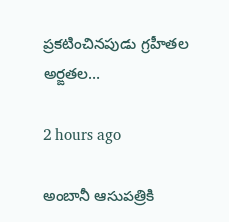ప్ర‌క‌టించిన‌పుడు గ్ర‌హీత‌ల అర్ఙ‌త‌ల…

2 hours ago

అంబానీ ఆసుప‌త్రికి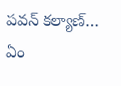ప‌వ‌న్ క‌ల్యాణ్‌… ఏం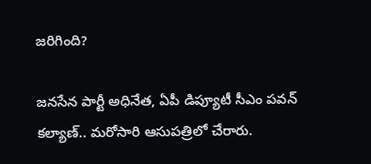జ‌రిగింది?

జ‌న‌సేన పార్టీ అధినేత‌, ఏపీ డిప్యూటీ సీఎం ప‌వ‌న్ క‌ల్యాణ్‌.. మ‌రోసారి ఆసుప‌త్రిలో చేరారు.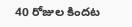40 రోజుల కింద‌ట‌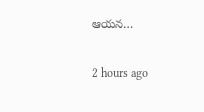ఆయ‌న…

2 hours ago